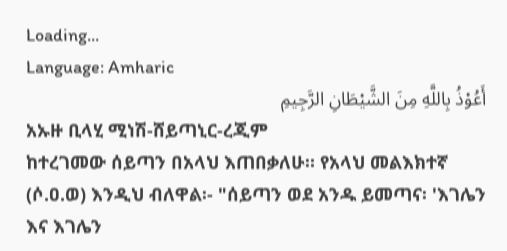Loading...
Language: Amharic
أَعُوْذُ بِاللَّهِ مِنَ الشَّيْطَانِ الرَّجِيمِ
አኡዙ ቢላሂ ሚነሽ-ሸይጣኒር-ረጂም
ከተረገመው ሰይጣን በአላህ እጠበቃለሁ። የአላህ መልእክተኛ (ሶ.ዐ.ወ) እንዲህ ብለዋል፡- "ሰይጣን ወደ አንዱ ይመጣና፡ 'እገሌን እና እገሌን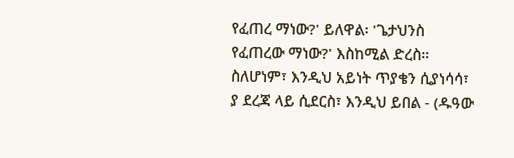የፈጠረ ማነው?' ይለዋል፡ 'ጌታህንስ የፈጠረው ማነው?' እስከሚል ድረስ። ስለሆነም፣ እንዲህ አይነት ጥያቄን ሲያነሳሳ፣ ያ ደረጃ ላይ ሲደርስ፣ እንዲህ ይበል - (ዱዓው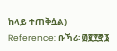ከላይ ተጠቅሷል)
Reference: ቡኻሪ፡ ፴፪፻፸፮